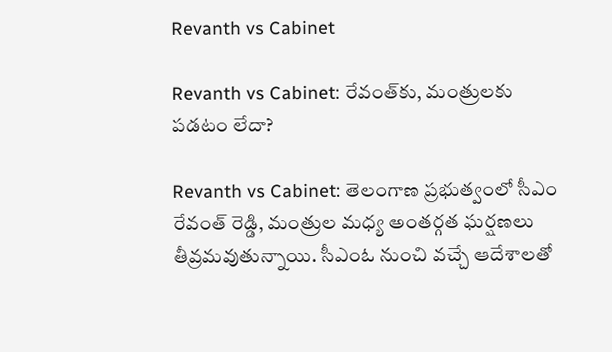Revanth vs Cabinet

Revanth vs Cabinet: రేవంత్‌కు, మంత్రులకు పడటం లేదా?

Revanth vs Cabinet: తెలంగాణ ప్రభుత్వంలో సీఎం రేవంత్ రెడ్డి, మంత్రుల మధ్య అంతర్గత ఘర్షణలు తీవ్రమవుతున్నాయి. సీఎంఓ నుంచి వచ్చే ఆదేశాలతో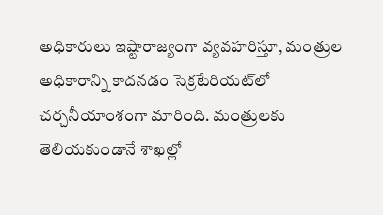అధికారులు ఇష్టారాజ్యంగా వ్యవహరిస్తూ, మంత్రుల అధికారాన్ని కాదనడం సెక్రటేరియట్‌లో చర్చనీయాంశంగా మారింది. మంత్రులకు తెలియకుండానే శాఖల్లో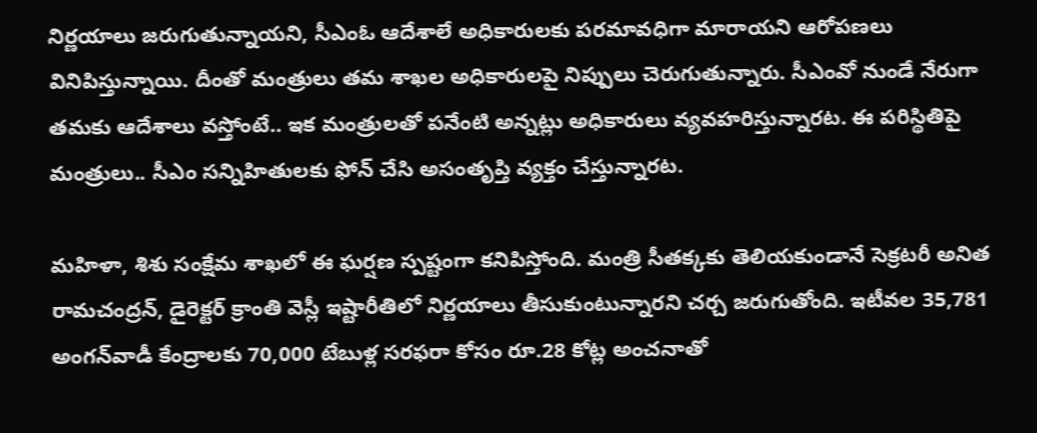నిర్ణయాలు జరుగుతున్నాయని, సీఎంఓ ఆదేశాలే అధికారులకు పరమావధిగా మారాయని ఆరోపణలు వినిపిస్తున్నాయి. దీంతో మంత్రులు తమ శాఖల అధికారులపై నిప్పులు చెరుగుతున్నారు. సీఎంవో నుండే నేరుగా తమకు ఆదేశాలు వస్తోంటే.. ఇక మంత్రులతో పనేంటి అన్నట్లు అధికారులు వ్యవహరిస్తున్నారట. ఈ పరిస్థితిపై మంత్రులు.. సీఎం సన్నిహితులకు ఫోన్ చేసి అసంతృప్తి వ్యక్తం చేస్తున్నారట.

మహిళా, శిశు సంక్షేమ శాఖలో ఈ ఘర్షణ స్పష్టంగా కనిపిస్తోంది. మంత్రి సీతక్కకు తెలియకుండానే సెక్రటరీ అనిత రామచంద్రన్, డైరెక్టర్ క్రాంతి వెస్లీ ఇష్టారీతిలో నిర్ణయాలు తీసుకుంటున్నారని చర్చ జరుగుతోంది. ఇటీవల 35,781 అంగన్‌వాడీ కేంద్రాలకు 70,000 టేబుళ్ల సరఫరా కోసం రూ.28 కోట్ల అంచనాతో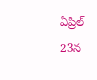ఏప్రిల్ 23న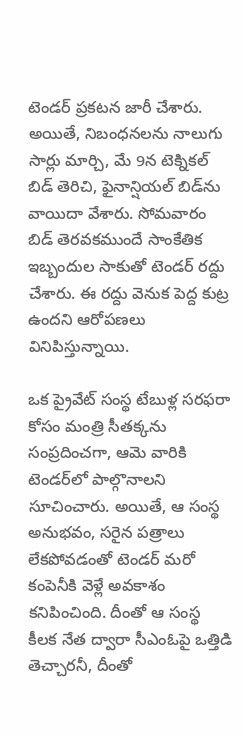టెండర్ ప్రకటన జారీ చేశారు. అయితే, నిబంధనలను నాలుగు సార్లు మార్చి, మే 9న టెక్నికల్ బిడ్ తెరిచి, ఫైనాన్షియల్ బిడ్‌ను వాయిదా వేశారు. సోమవారం బిడ్ తెరవకముందే సాంకేతిక ఇబ్బందుల సాకుతో టెండర్ రద్దు చేశారు. ఈ రద్దు వెనుక పెద్ద కుట్ర ఉందని ఆరోపణలు వినిపిస్తున్నాయి.

ఒక ప్రైవేట్ సంస్థ టేబుళ్ల సరఫరా కోసం మంత్రి సీతక్కను సంప్రదించగా, ఆమె వారికి టెండర్‌లో పాల్గొనాలని సూచించారు. అయితే, ఆ సంస్థ అనుభవం, సరైన పత్రాలు లేకపోవడంతో టెండర్ మరో కంపెనీకి వెళ్లే అవకాశం కనిపించింది. దీంతో ఆ సంస్థ కీలక నేత ద్వారా సీఎంఓపై ఒత్తిడి తెచ్చారనీ, దీంతో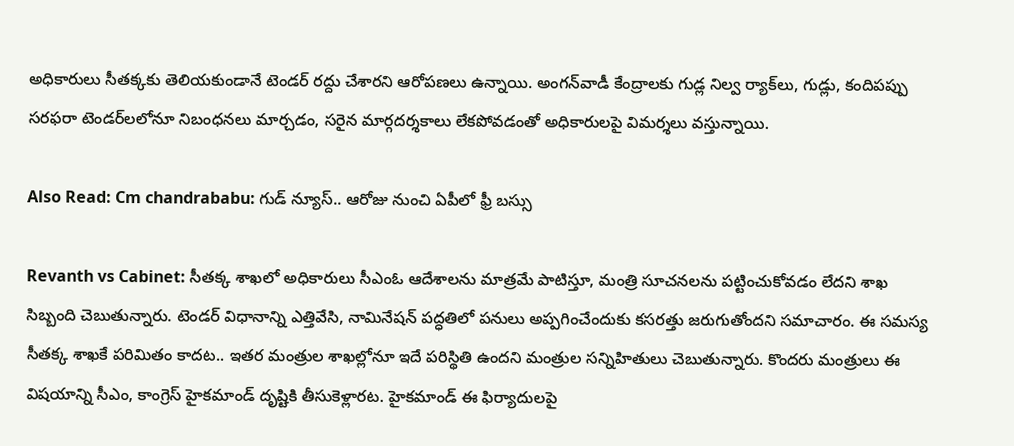అధికారులు సీతక్కకు తెలియకుండానే టెండర్ రద్దు చేశారని ఆరోపణలు ఉన్నాయి. అంగన్‌వాడీ కేంద్రాలకు గుడ్ల నిల్వ ర్యాక్‌లు, గుడ్లు, కందిపప్పు సరఫరా టెండర్‌లలోనూ నిబంధనలు మార్చడం, సరైన మార్గదర్శకాలు లేకపోవడంతో అధికారులపై విమర్శలు వస్తున్నాయి.

Also Read: Cm chandrababu: గుడ్ న్యూస్.. ఆరోజు నుంచి ఏపీలో ఫ్రీ బస్సు

Revanth vs Cabinet: సీతక్క శాఖలో అధికారులు సీఎంఓ ఆదేశాలను మాత్రమే పాటిస్తూ, మంత్రి సూచనలను పట్టించుకోవడం లేదని శాఖ సిబ్బంది చెబుతున్నారు. టెండర్ విధానాన్ని ఎత్తివేసి, నామినేషన్ పద్ధతిలో పనులు అప్పగించేందుకు కసరత్తు జరుగుతోందని సమాచారం. ఈ సమస్య సీతక్క శాఖకే పరిమితం కాదట.. ఇతర మంత్రుల శాఖల్లోనూ ఇదే పరిస్థితి ఉందని మంత్రుల సన్నిహితులు చెబుతున్నారు. కొందరు మంత్రులు ఈ విషయాన్ని సీఎం, కాంగ్రెస్ హైకమాండ్ దృష్టికి తీసుకెళ్లారట. హైకమాండ్ ఈ ఫిర్యాదులపై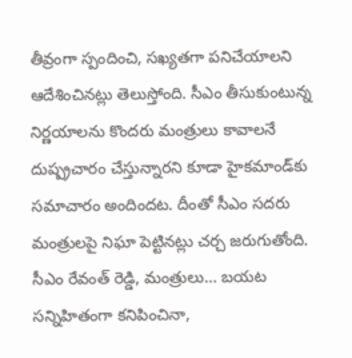తీవ్రంగా స్పందించి, సఖ్యతగా పనిచేయాలని ఆదేశించినట్లు తెలుస్తోంది. సీఎం తీసుకుంటున్న నిర్ణయాలను కొందరు మంత్రులు కావాలనే దుష్ప్రచారం చేస్తున్నారని కూడా హైకమాండ్‌కు సమాచారం అందిందట. దీంతో సీఎం సదరు మంత్రులపై నిఘా పెట్టినట్లు చర్చ జరుగుతోంది. సీఎం రేవంత్ రెడ్డి, మంత్రులు… బయట సన్నిహితంగా కనిపించినా,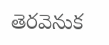తెరవెనుక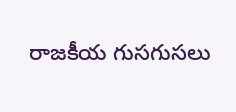రాజకీయ గుసగుసలు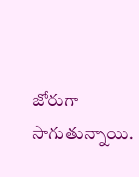జోరుగా సాగుతున్నాయి.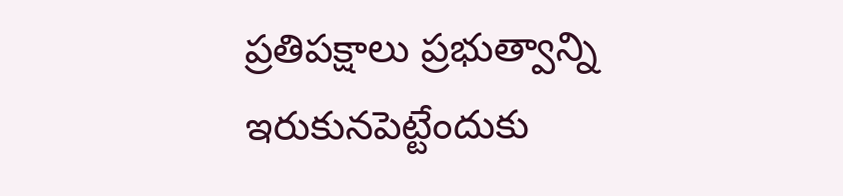ప్రతిపక్షాలు ప్రభుత్వాన్ని ఇరుకునపెట్టేందుకు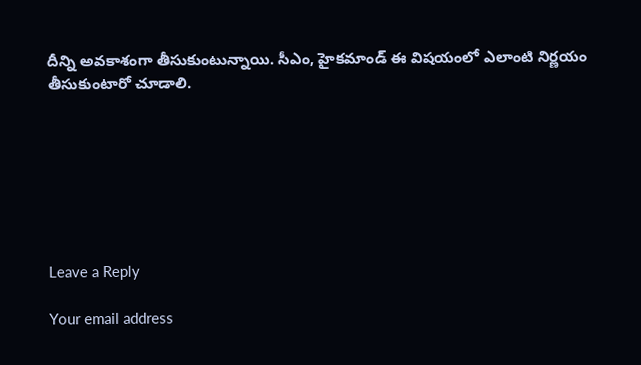దీన్ని అవకాశంగా తీసుకుంటున్నాయి. సీఎం, హైకమాండ్ ఈ విషయంలో ఎలాంటి నిర్ణయం తీసుకుంటారో చూడాలి.







Leave a Reply

Your email address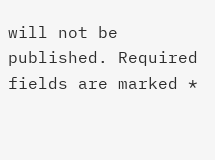will not be published. Required fields are marked *